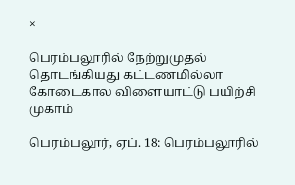×

பெரம்பலூரில் நேற்றுமுதல் தொடங்கியது கட்டணமில்லா கோடைகால விளையாட்டு பயிற்சி முகாம்

பெரம்பலூர், ஏப். 18: பெரம்பலூரில்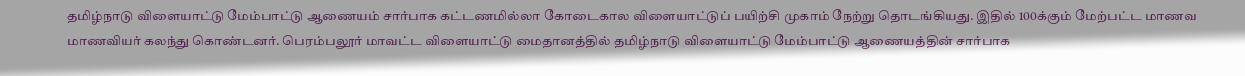தமிழ்நாடு விளையாட்டு மேம்பாட்டு ஆணையம் சார்பாக கட்டணமில்லா கோடைகால விளையாட்டுப் பயிற்சி முகாம் நேற்று தொடங்கியது. இதில் 100க்கும் மேற்பட்ட மாணவ மாணவியர் கலந்து கொண்டனர். பெரம்பலூர் மாவட்ட விளையாட்டு மைதானத்தில் தமிழ்நாடு விளையாட்டு மேம்பாட்டு ஆணையத்தின் சார்பாக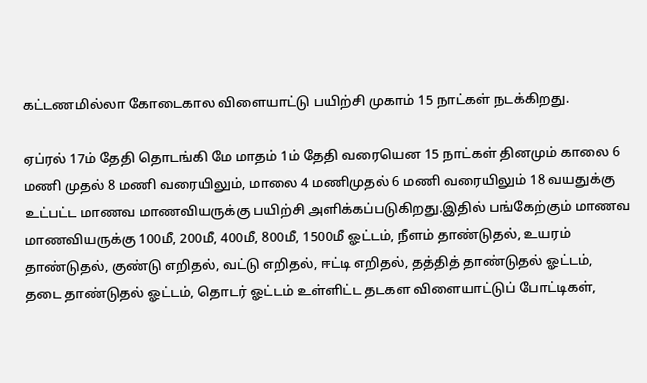கட்டணமில்லா கோடைகால விளையாட்டு பயிற்சி முகாம் 15 நாட்கள் நடக்கிறது.

ஏப்ரல் 17ம் தேதி தொடங்கி மே மாதம் 1ம் தேதி வரையென 15 நாட்கள் தினமும் காலை 6 மணி முதல் 8 மணி வரையிலும், மாலை 4 மணிமுதல் 6 மணி வரையிலும் 18 வயதுக்கு உட்பட்ட மாணவ மாணவியருக்கு பயிற்சி அளிக்கப்படுகிறது.இதில் பங்கேற்கும் மாணவ மாணவியருக்கு 100மீ, 200மீ, 400மீ, 800மீ, 1500மீ ஓட்டம், நீளம் தாண்டுதல், உயரம் தாண்டுதல், குண்டு எறிதல், வட்டு எறிதல், ஈட்டி எறிதல், தத்தித் தாண்டுதல் ஓட்டம், தடை தாண்டுதல் ஓட்டம், தொடர் ஓட்டம் உள்ளிட்ட தடகள விளையாட்டுப் போட்டிகள்,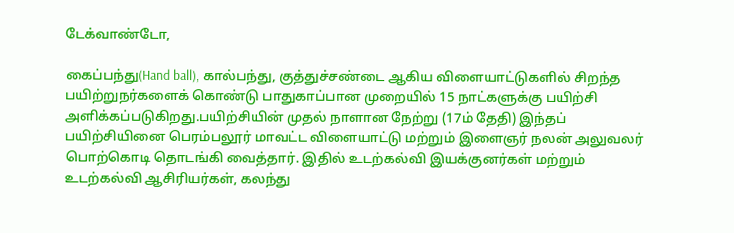டேக்வாண்டோ,

கைப்பந்து(Hand ball), கால்பந்து, குத்துச்சண்டை ஆகிய விளையாட்டுகளில் சிறந்த பயிற்றுநர்களைக் கொண்டு பாதுகாப்பான முறையில் 15 நாட்களுக்கு பயிற்சி அளிக்கப்படுகிறது.பயிற்சியின் முதல் நாளான நேற்று (17ம் தேதி) இந்தப் பயிற்சியினை பெரம்பலூர் மாவட்ட விளையாட்டு மற்றும் இளைஞர் நலன் அலுவலர் பொற்கொடி தொடங்கி வைத்தார். இதில் உடற்கல்வி இயக்குனர்கள் மற்றும் உடற்கல்வி ஆசிரியர்கள், கலந்து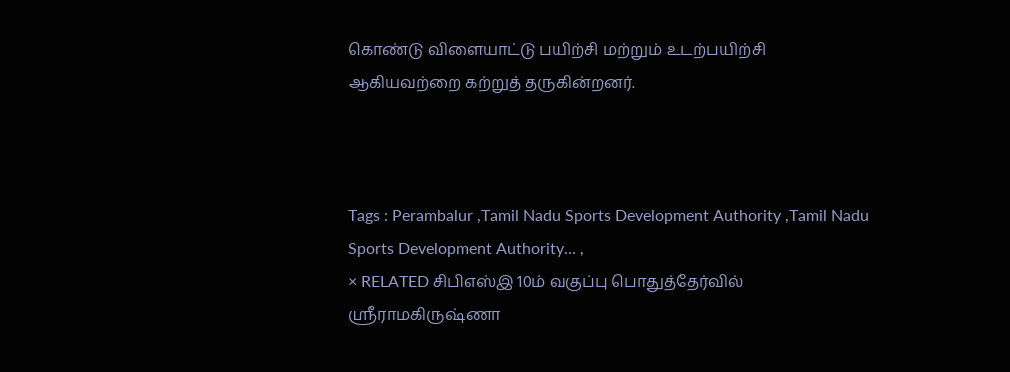கொண்டு விளையாட்டு பயிற்சி மற்றும் உடற்பயிற்சி ஆகியவற்றை கற்றுத் தருகின்றனர்.



Tags : Perambalur ,Tamil Nadu Sports Development Authority ,Tamil Nadu Sports Development Authority… ,
× RELATED சிபிஎஸ்இ 10ம் வகுப்பு பொதுத்தேர்வில் ஸ்ரீராமகிருஷ்ணா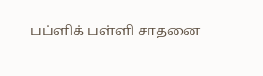பப்ளிக் பள்ளி சாதனை